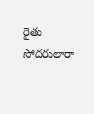రైతు సోదరులారా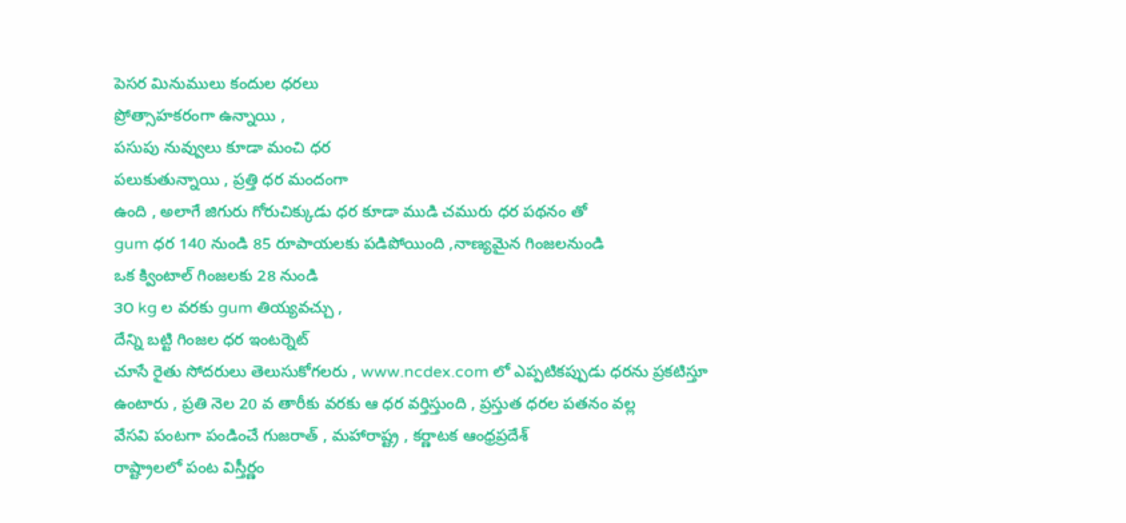పెసర మినుములు కందుల ధరలు
ప్రోత్సాహకరంగా ఉన్నాయి ,
పసుపు నువ్వులు కూడా మంచి ధర
పలుకుతున్నాయి , ప్రత్తి ధర మందంగా
ఉంది , అలాగే జిగురు గోరుచిక్కుడు ధర కూడా ముడి చమురు ధర పథనం తో
gum ధర 140 నుండి 85 రూపాయలకు పడిపోయింది ,నాణ్యమైన గింజలనుండి
ఒక క్వింటాల్ గింజలకు 28 నుండి
౩౦ kg ల వరకు gum తియ్యవచ్చు ,
దేన్ని బట్టి గింజల ధర ఇంటర్నెట్
చూసే రైతు సోదరులు తెలుసుకోగలరు , www.ncdex.com లో ఎప్పటికప్పుడు ధరను ప్రకటిస్తూ ఉంటారు , ప్రతి నెల 20 వ తారీకు వరకు ఆ ధర వర్తిస్తుంది , ప్రస్తుత ధరల పతనం వల్ల
వేసవి పంటగా పండించే గుజరాత్ , మహారాష్ట్ర , కర్ణాటక ఆంధ్రప్రదేశ్
రాష్ట్రాలలో పంట విస్తీర్ణం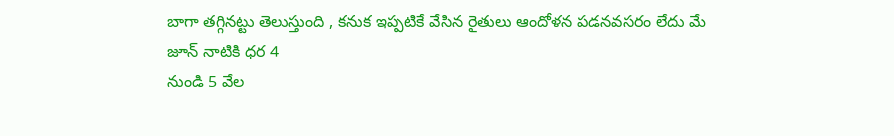బాగా తగ్గినట్టు తెలుస్తుంది , కనుక ఇప్పటికే వేసిన రైతులు ఆందోళన పడనవసరం లేదు మే
జూన్ నాటికి ధర 4
నుండి 5 వేల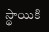స్థాయికి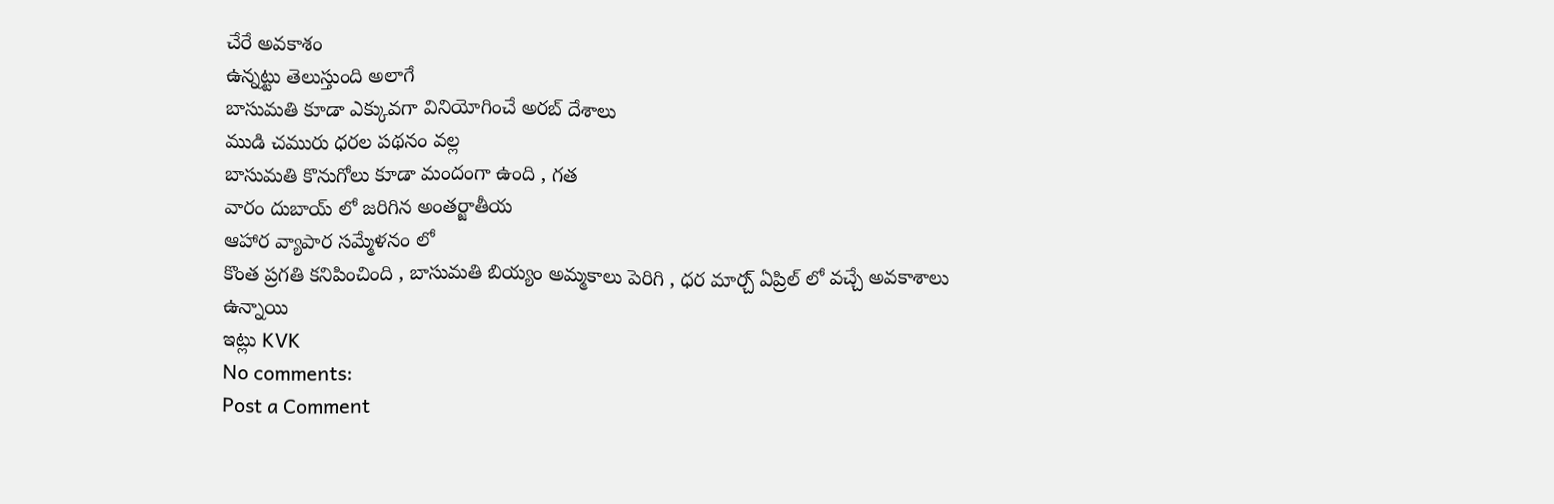చేరే అవకాశం
ఉన్నట్టు తెలుస్తుంది అలాగే
బాసుమతి కూడా ఎక్కువగా వినియోగించే అరబ్ దేశాలు
ముడి చమురు ధరల పథనం వల్ల
బాసుమతి కొనుగోలు కూడా మందంగా ఉంది , గత
వారం దుబాయ్ లో జరిగిన అంతర్జాతీయ
ఆహార వ్యాపార సమ్మేళనం లో
కొంత ప్రగతి కనిపించింది , బాసుమతి బియ్యం అమ్మకాలు పెరిగి , ధర మార్చ్ ఏప్రిల్ లో వచ్చే అవకాశాలు ఉన్నాయి
ఇట్లు KVK
No comments:
Post a Comment